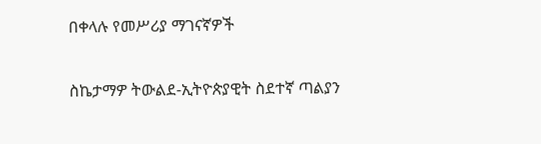በቀላሉ የመሥሪያ ማገናኛዎች

ስኬታማዎ ትውልደ-ኢትዮጵያዊት ስደተኛ ጣልያን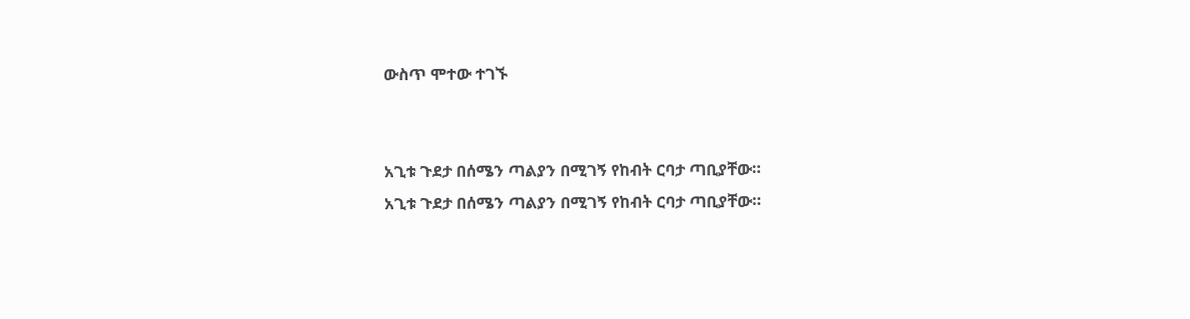ውስጥ ሞተው ተገኙ


አጊቱ ጉደታ በሰሜን ጣልያን በሚገኝ የከብት ርባታ ጣቢያቸው።
አጊቱ ጉደታ በሰሜን ጣልያን በሚገኝ የከብት ርባታ ጣቢያቸው።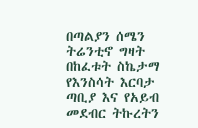በጣልያን ሰሜን ትሬንቲኖ ግዛት በከፈቱት ስኬታማ የእንስሳት እርባታ ጣቢያ እና የአይብ መደብር ትኩረትን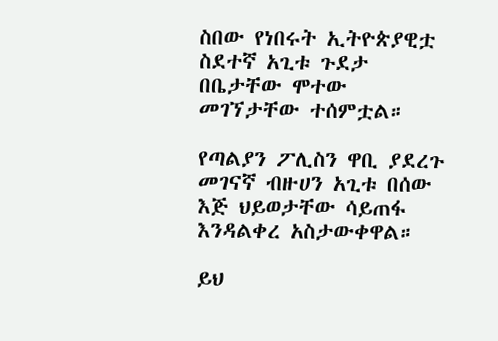ስበው የነበሩት ኢትዮጵያዊቷ ስደተኛ አጊቱ ጉደታ በቤታቸው ሞተው መገኘታቸው ተሰምቷል።

የጣልያን ፖሊስን ዋቢ ያደረጉ መገናኛ ብዙሀን አጊቱ በሰው እጅ ህይወታቸው ሳይጠፋ እንዳልቀረ አስታውቀዋል።

ይህ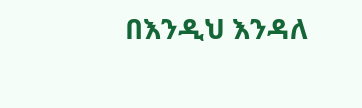በእንዲህ እንዳለ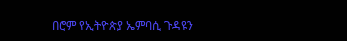በሮም የኢትዮጵያ ኤምባሲ ጉዳዩን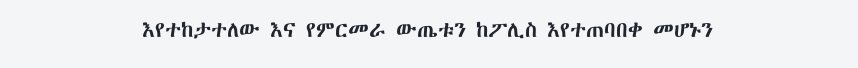እየተከታተለው እና የምርመራ ውጤቱን ከፖሊስ እየተጠባበቀ መሆኑን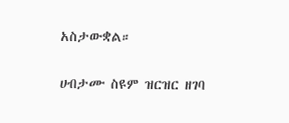አስታውቋል።

ሀብታሙ ስዩም ዝርዝር ዘገባ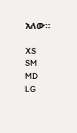አለው።

XS
SM
MD
LG